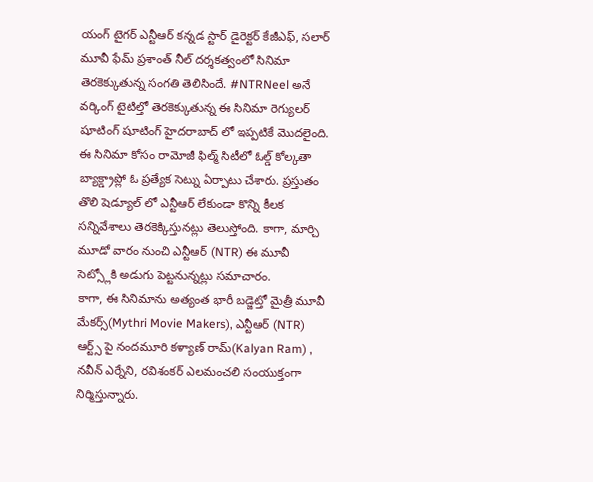యంగ్ టైగర్ ఎన్టీఆర్ కన్నడ స్టార్ డైరెక్టర్ కేజీఎఫ్, సలార్ మూవీ ఫేమ్ ప్రశాంత్ నీల్ దర్శకత్వంలో సినిమా తెరకెక్కుతున్న సంగతి తెలిసిందే. #NTRNeel అనే వర్కింగ్ టైటిల్తో తెరకెక్కుతున్న ఈ సినిమా రెగ్యులర్ షూటింగ్ షూటింగ్ హైదరాబాద్ లో ఇప్పటికే మొదలైంది. ఈ సినిమా కోసం రామోజీ ఫిల్మ్ సిటీలో ఓల్డ్ కోల్కతా బ్యాక్డ్రాప్లో ఓ ప్రత్యేక సెట్ను ఏర్పాటు చేశారు. ప్రస్తుతం తొలి షెడ్యూల్ లో ఎన్టీఆర్ లేకుండా కొన్ని కీలక సన్నివేశాలు తెరకెక్కిస్తునట్లు తెలుస్తోంది. కాగా, మార్చి మూడో వారం నుంచి ఎన్టీఆర్ (NTR) ఈ మూవీ సెట్స్లోకి అడుగు పెట్టనున్నట్లు సమాచారం.
కాగా, ఈ సినిమాను అత్యంత భారీ బడ్జెట్తో మైత్రీ మూవీ మేకర్స్(Mythri Movie Makers), ఎన్టీఆర్ (NTR) ఆర్ట్స్ పై నందమూరి కళ్యాణ్ రామ్(Kalyan Ram) , నవీన్ ఎర్నేని, రవిశంకర్ ఎలమంచలి సంయుక్తంగా నిర్మిస్తున్నారు.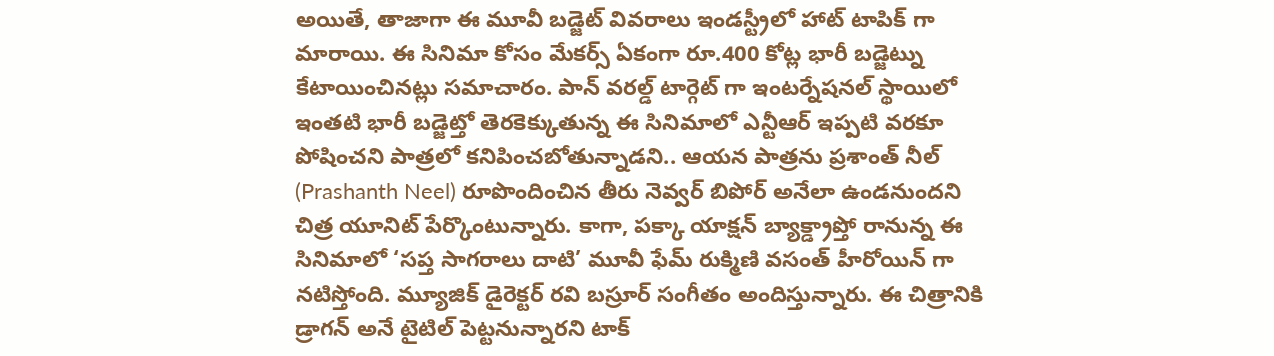అయితే, తాజాగా ఈ మూవీ బడ్జెట్ వివరాలు ఇండస్ట్రీలో హాట్ టాపిక్ గా మారాయి. ఈ సినిమా కోసం మేకర్స్ ఏకంగా రూ.400 కోట్ల భారీ బడ్జెట్ను కేటాయించినట్లు సమాచారం. పాన్ వరల్డ్ టార్గెట్ గా ఇంటర్నేషనల్ స్థాయిలో ఇంతటి భారీ బడ్జెట్తో తెరకెక్కుతున్న ఈ సినిమాలో ఎన్టీఆర్ ఇప్పటి వరకూ పోషించని పాత్రలో కనిపించబోతున్నాడని.. ఆయన పాత్రను ప్రశాంత్ నీల్ (Prashanth Neel) రూపొందించిన తీరు నెవ్వర్ బిపోర్ అనేలా ఉండనుందని చిత్ర యూనిట్ పేర్కొంటున్నారు. కాగా, పక్కా యాక్షన్ బ్యాక్డ్రాప్తో రానున్న ఈ సినిమాలో ‘సప్త సాగరాలు దాటి’ మూవీ ఫేమ్ రుక్మిణి వసంత్ హీరోయిన్ గా నటిస్తోంది. మ్యూజిక్ డైరెక్టర్ రవి బస్రూర్ సంగీతం అందిస్తున్నారు. ఈ చిత్రానికి డ్రాగన్ అనే టైటిల్ పెట్టనున్నారని టాక్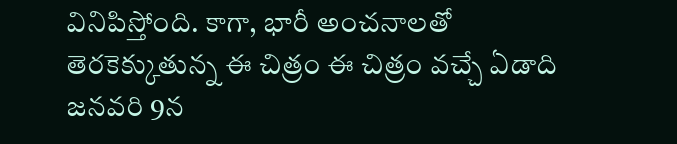వినిపిస్తోంది. కాగా, భారీ అంచనాలతో తెరకెక్కుతున్న ఈ చిత్రం ఈ చిత్రం వచ్చే ఏడాది జనవరి 9న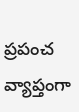ప్రపంచ వ్యాప్తంగా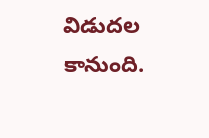విడుదల కానుంది.